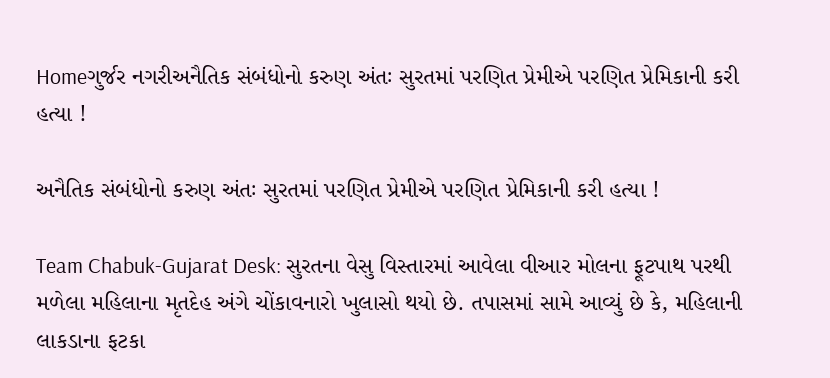Homeગુર્જર નગરીઅનૈતિક સંબંધોનો કરુણ અંતઃ સુરતમાં પરણિત પ્રેમીએ પરણિત પ્રેમિકાની કરી હત્યા !

અનૈતિક સંબંધોનો કરુણ અંતઃ સુરતમાં પરણિત પ્રેમીએ પરણિત પ્રેમિકાની કરી હત્યા !

Team Chabuk-Gujarat Desk: સુરતના વેસુ વિસ્તારમાં આવેલા વીઆર મોલના ફૂટપાથ પરથી મળેલા મહિલાના મૃતદેહ અંગે ચોંકાવનારો ખુલાસો થયો છે. તપાસમાં સામે આવ્યું છે કે, મહિલાની લાકડાના ફટકા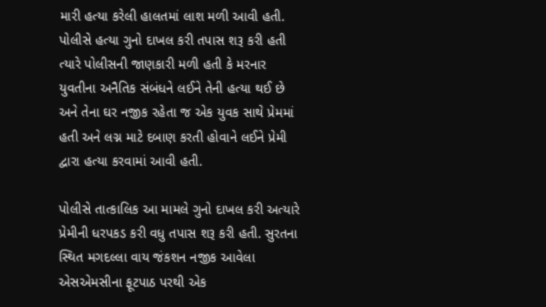મારી હત્યા કરેલી હાલતમાં લાશ મળી આવી હતી. પોલીસે હત્યા ગુનો દાખલ કરી તપાસ શરૂ કરી હતી ત્યારે પોલીસની જાણકારી મળી હતી કે મરનાર યુવતીના અનૈતિક સંબંધને લઈને તેની હત્યા થઈ છે અને તેના ઘર નજીક રહેતા જ એક યુવક સાથે પ્રેમમાં હતી અને લગ્ન માટે દબાણ કરતી હોવાને લઈને પ્રેમી દ્વારા હત્યા કરવામાં આવી હતી.

પોલીસે તાત્કાલિક આ મામલે ગુનો દાખલ કરી અત્યારે પ્રેમીની ધરપકડ કરી વધુ તપાસ શરૂ કરી હતી. સુરતના સ્થિત મગદલ્લા વાય જંકશન નજીક આવેલા એસએમસીના ફૂટપાઠ પરથી એક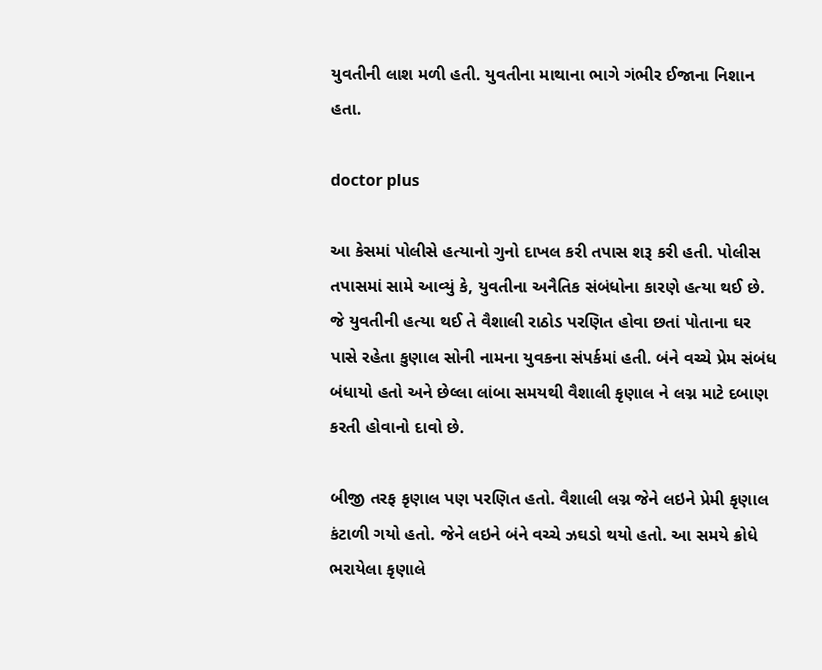યુવતીની લાશ મળી હતી. યુવતીના માથાના ભાગે ગંભીર ઈજાના નિશાન હતા.

doctor plus

આ કેસમાં પોલીસે હત્યાનો ગુનો દાખલ કરી તપાસ શરૂ કરી હતી. પોલીસ તપાસમાં સામે આવ્યું કે, યુવતીના અનૈતિક સંબંધોના કારણે હત્યા થઈ છે. જે યુવતીની હત્યા થઈ તે વૈશાલી રાઠોડ પરણિત હોવા છતાં પોતાના ઘર પાસે રહેતા કુણાલ સોની નામના યુવકના સંપર્કમાં હતી. બંને વચ્ચે પ્રેમ સંબંધ બંધાયો હતો અને છેલ્લા લાંબા સમયથી વૈશાલી કૃણાલ ને લગ્ન માટે દબાણ કરતી હોવાનો દાવો છે.

બીજી તરફ કૃણાલ પણ પરણિત હતો. વૈશાલી લગ્ન જેને લઇને પ્રેમી કૃણાલ કંટાળી ગયો હતો. જેને લઇને બંને વચ્ચે ઝઘડો થયો હતો. આ સમયે ક્રોધે ભરાયેલા કૃણાલે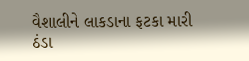વૈશાલીને લાકડાના ફટકા મારી ઠંડા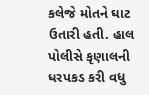કલેજે મોતને ઘાટ ઉતારી હતી. હાલ પોલીસે કૃણાલની ધરપકડ કરી વધુ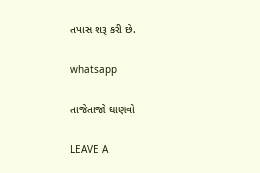તપાસ શરૂ કરી છે.

whatsapp

તાજેતાજો ઘાણવો

LEAVE A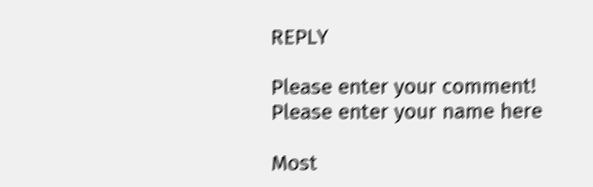REPLY

Please enter your comment!
Please enter your name here

Most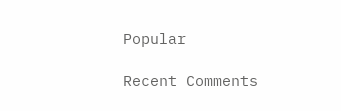Popular

Recent Comments